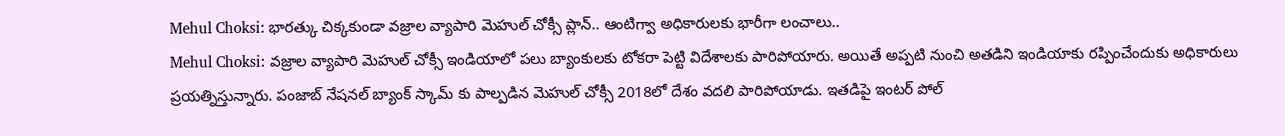Mehul Choksi: భారత్కు చిక్కకుండా వజ్రాల వ్యాపారి మెహుల్ చోక్సీ ప్లాన్.. ఆంటిగ్వా అధికారులకు భారీగా లంచాలు..
Mehul Choksi: వజ్రాల వ్యాపారి మెహుల్ చోక్సీ ఇండియాలో పలు బ్యాంకులకు టోకరా పెట్టి విదేశాలకు పారిపోయారు. అయితే అప్పటి నుంచి అతడిని ఇండియాకు రప్పించేందుకు అధికారులు ప్రయత్నిస్తున్నారు. పంజాబ్ నేషనల్ బ్యాంక్ స్కామ్ కు పాల్పడిన మెహుల్ చోక్సీ 2018లో దేశం వదలి పారిపోయాడు. ఇతడిపై ఇంటర్ పోల్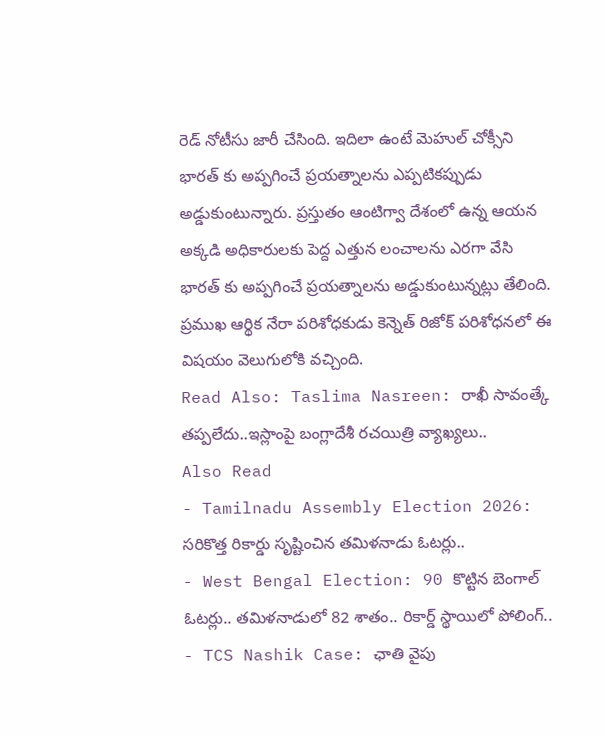రెడ్ నోటీసు జారీ చేసింది. ఇదిలా ఉంటే మెహుల్ చోక్సీని భారత్ కు అప్పగించే ప్రయత్నాలను ఎప్పటికప్పుడు అడ్డుకుంటున్నారు. ప్రస్తుతం ఆంటిగ్వా దేశంలో ఉన్న ఆయన అక్కడి అధికారులకు పెద్ద ఎత్తున లంచాలను ఎరగా వేసి భారత్ కు అప్పగించే ప్రయత్నాలను అడ్డుకుంటున్నట్లు తేలింది. ప్రముఖ ఆర్థిక నేరా పరిశోధకుడు కెన్నెత్ రిజోక్ పరిశోధనలో ఈ విషయం వెలుగులోకి వచ్చింది.
Read Also: Taslima Nasreen: రాఖీ సావంత్కే తప్పలేదు..ఇస్లాంపై బంగ్లాదేశీ రచయిత్రి వ్యాఖ్యలు..
Also Read
- Tamilnadu Assembly Election 2026: సరికొత్త రికార్డు సృష్టించిన తమిళనాడు ఓటర్లు..
- West Bengal Election: 90 కొట్టిన బెంగాల్ ఓటర్లు.. తమిళనాడులో 82 శాతం.. రికార్డ్ స్థాయిలో పోలింగ్..
- TCS Nashik Case: ఛాతి వైపు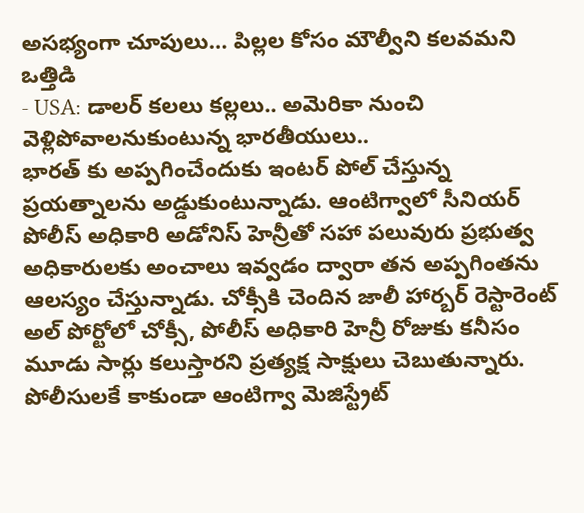అసభ్యంగా చూపులు… పిల్లల కోసం మౌల్వీని కలవమని ఒత్తిడి
- USA: డాలర్ కలలు కల్లలు.. అమెరికా నుంచి వెళ్లిపోవాలనుకుంటున్న భారతీయులు..
భారత్ కు అప్పగించేందుకు ఇంటర్ పోల్ చేస్తున్న ప్రయత్నాలను అడ్డుకుంటున్నాడు. ఆంటిగ్వాలో సీనియర్ పోలీస్ అధికారి అడోనిస్ హెన్రీతో సహా పలువురు ప్రభుత్వ అధికారులకు అంచాలు ఇవ్వడం ద్వారా తన అప్పగింతను ఆలస్యం చేస్తున్నాడు. చోక్సీకి చెందిన జాలీ హార్బర్ రెస్టారెంట్ అల్ పోర్టోలో చోక్సీ, పోలీస్ అధికారి హెన్రీ రోజుకు కనీసం మూడు సార్లు కలుస్తారని ప్రత్యక్ష సాక్షులు చెబుతున్నారు. పోలీసులకే కాకుండా ఆంటిగ్వా మెజిస్ట్రేట్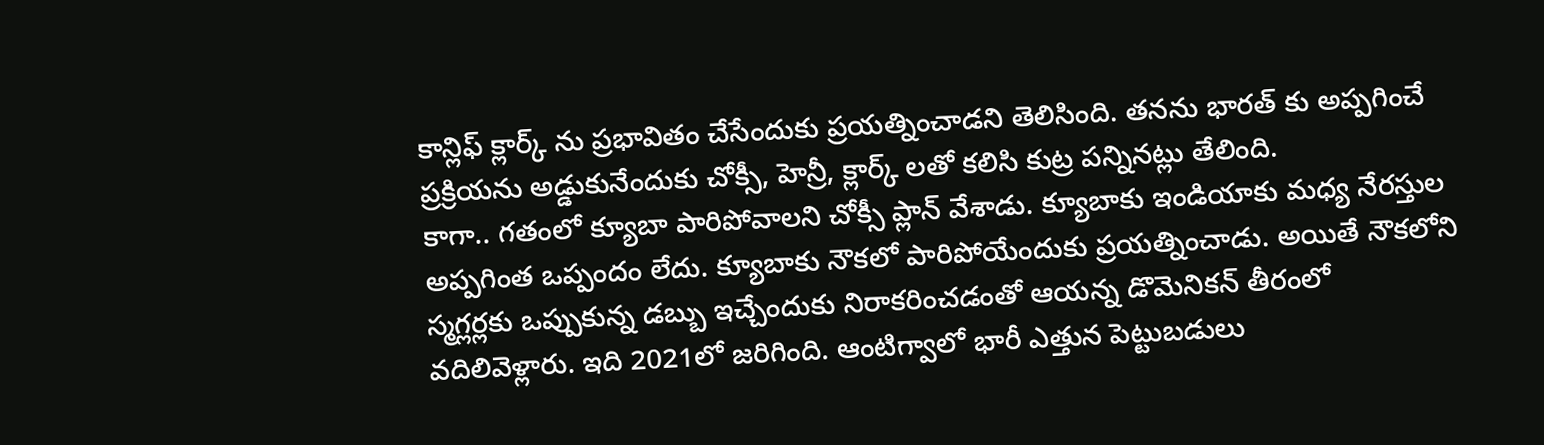కాన్లిఫ్ క్లార్క్ ను ప్రభావితం చేసేందుకు ప్రయత్నించాడని తెలిసింది. తనను భారత్ కు అప్పగించే ప్రక్రియను అడ్డుకునేందుకు చోక్సీ, హెన్రీ, క్లార్క్ లతో కలిసి కుట్ర పన్నినట్లు తేలింది.
కాగా.. గతంలో క్యూబా పారిపోవాలని చోక్సీ ప్లాన్ వేశాడు. క్యూబాకు ఇండియాకు మధ్య నేరస్తుల అప్పగింత ఒప్పందం లేదు. క్యూబాకు నౌకలో పారిపోయేందుకు ప్రయత్నించాడు. అయితే నౌకలోని స్మగ్లర్లకు ఒప్పుకున్న డబ్బు ఇచ్చేందుకు నిరాకరించడంతో ఆయన్న డొమెనికన్ తీరంలో వదిలివెళ్లారు. ఇది 2021లో జరిగింది. ఆంటిగ్వాలో భారీ ఎత్తున పెట్టుబడులు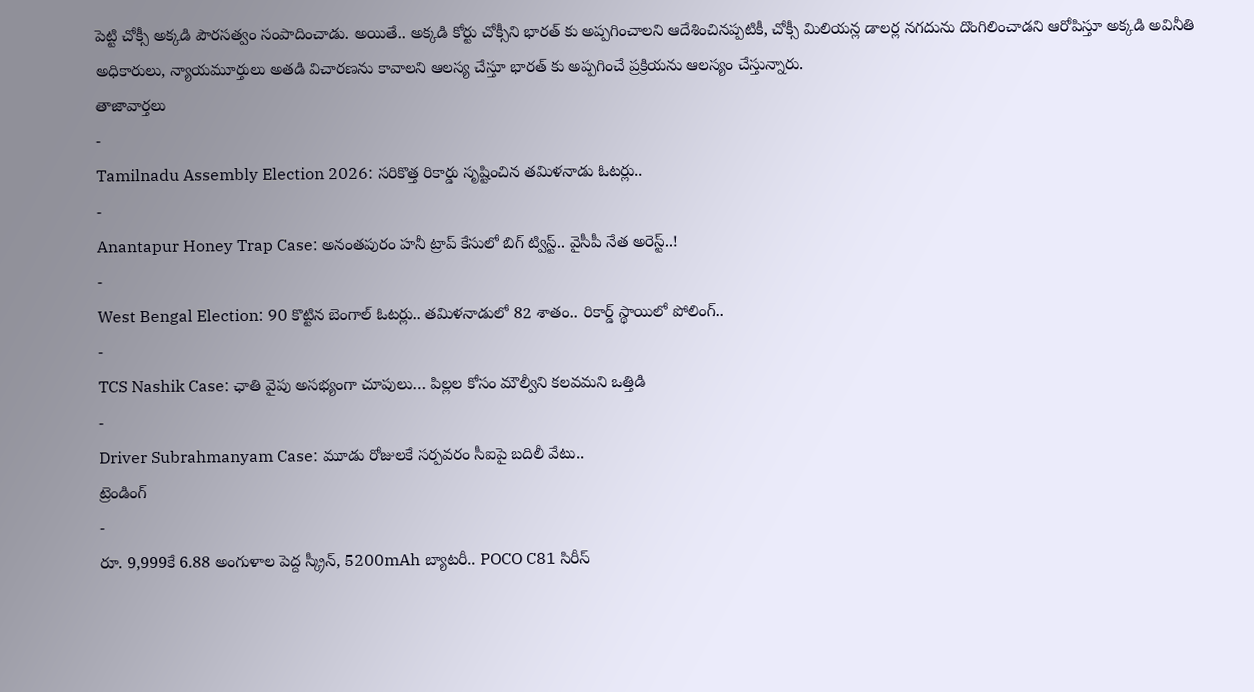పెట్టి చోక్సీ అక్కడి పౌరసత్వం సంపాదించాడు. అయితే.. అక్కడి కోర్టు చోక్సీని భారత్ కు అప్పగించాలని ఆదేశించినప్పటికీ, చోక్సీ మిలియన్ల డాలర్ల నగదును దొంగిలించాడని ఆరోపిస్తూ అక్కడి అవినీతి అధికారులు, న్యాయమూర్తులు అతడి విచారణను కావాలని ఆలస్య చేస్తూ భారత్ కు అప్పగించే ప్రక్రియను ఆలస్యం చేస్తున్నారు.
తాజావార్తలు
-
Tamilnadu Assembly Election 2026: సరికొత్త రికార్డు సృష్టించిన తమిళనాడు ఓటర్లు..
-
Anantapur Honey Trap Case: అనంతపురం హనీ ట్రాప్ కేసులో బిగ్ ట్విస్ట్.. వైసీపీ నేత అరెస్ట్..!
-
West Bengal Election: 90 కొట్టిన బెంగాల్ ఓటర్లు.. తమిళనాడులో 82 శాతం.. రికార్డ్ స్థాయిలో పోలింగ్..
-
TCS Nashik Case: ఛాతి వైపు అసభ్యంగా చూపులు… పిల్లల కోసం మౌల్వీని కలవమని ఒత్తిడి
-
Driver Subrahmanyam Case: మూడు రోజులకే సర్పవరం సీఐపై బదిలీ వేటు..
ట్రెండింగ్
-
రూ. 9,999కే 6.88 అంగుళాల పెద్ద స్క్రీన్, 5200mAh బ్యాటరీ.. POCO C81 సిరీస్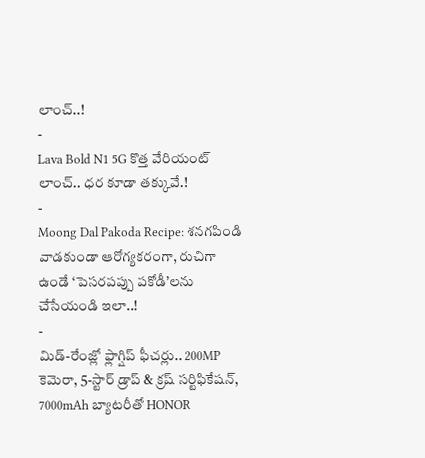లాంచ్..!
-
Lava Bold N1 5G కొత్త వేరియంట్ లాంచ్.. ధర కూడా తక్కువే.!
-
Moong Dal Pakoda Recipe: శనగపిండి వాడకుండా ఆరోగ్యకరంగా, రుచిగా ఉండే ‘పెసరపప్పు పకోడీ’లను చేసేయండి ఇలా..!
-
మిడ్-రేంజ్లో ఫ్లాగ్షిప్ ఫీచర్లు.. 200MP కెమెరా, 5-స్టార్ డ్రాప్ & క్రష్ సర్టిఫికేషన్, 7000mAh బ్యాటరీతో HONOR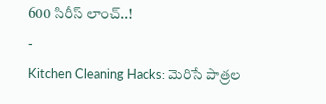600 సిరీస్ లాంచ్..!
-
Kitchen Cleaning Hacks: మెరిసే పాత్రల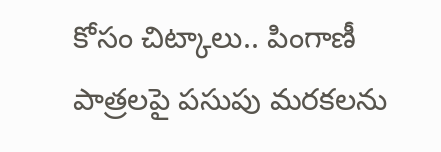కోసం చిట్కాలు.. పింగాణీ పాత్రలపై పసుపు మరకలను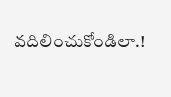వదిలించుకోండిలా.!